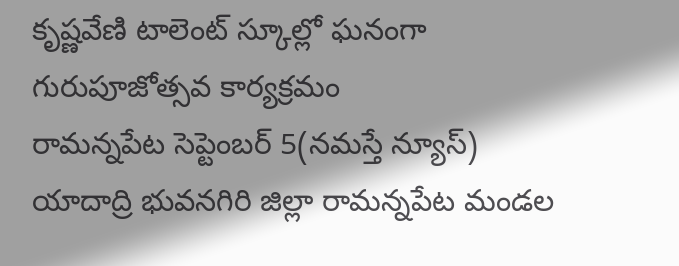కృష్ణవేణి టాలెంట్ స్కూల్లో ఘనంగా గురుపూజోత్సవ కార్యక్రమం
రామన్నపేట సెప్టెంబర్ 5(నమస్తే న్యూస్)
యాదాద్రి భువనగిరి జిల్లా రామన్నపేట మండల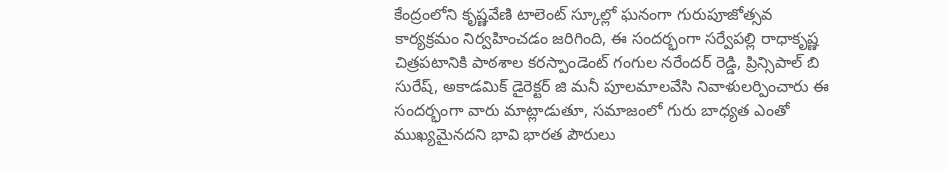కేంద్రంలోని కృష్ణవేణి టాలెంట్ స్కూల్లో ఘనంగా గురుపూజోత్సవ కార్యక్రమం నిర్వహించడం జరిగింది, ఈ సందర్భంగా సర్వేపల్లి రాధాకృష్ణ చిత్రపటానికి పాఠశాల కరస్పాండెంట్ గంగుల నరేందర్ రెడ్డి, ప్రిన్సిపాల్ బి సురేష్, అకాడమిక్ డైరెక్టర్ జి మనీ పూలమాలవేసి నివాళులర్పించారు ఈ సందర్భంగా వారు మాట్లాడుతూ, సమాజంలో గురు బాధ్యత ఎంతో ముఖ్యమైనదని భావి భారత పౌరులు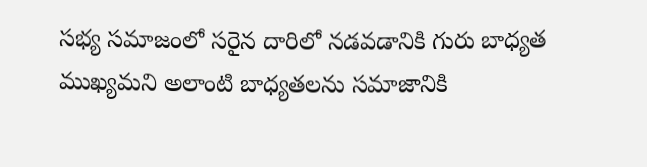సభ్య సమాజంలో సరైన దారిలో నడవడానికి గురు బాధ్యత ముఖ్యమని అలాంటి బాధ్యతలను సమాజానికి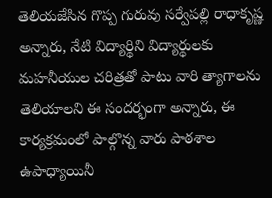తెలియజేసిన గొప్ప గురువు సర్వేపల్లి రాధాకృష్ణ అన్నారు, నేటి విద్యార్థిని విద్యార్థులకు మహనీయుల చరిత్రతో పాటు వారి త్యాగాలను తెలియాలని ఈ సందర్భంగా అన్నారు, ఈ కార్యక్రమంలో పాల్గొన్న వారు పాఠశాల ఉపాధ్యాయినీ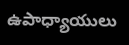ఉపాధ్యాయులు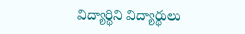విద్యార్థిని విద్యార్థులు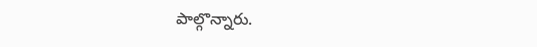పాల్గొన్నారు.